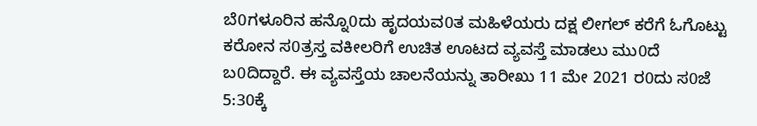ಬೆ0ಗಳೂರಿನ ಹನ್ನೊ0ದು ಹೃದಯವ0ತ ಮಹಿಳೆಯರು ದಕ್ಷ ಲೀಗಲ್ ಕರೆಗೆ ಓಗೊಟ್ಟು ಕರೋನ ಸ0ತ್ರಸ್ತ ವಕೀಲರಿಗೆ ಉಚಿತ ಊಟದ ವ್ಯವಸ್ತೆ ಮಾಡಲು ಮು0ದೆ ಬ0ದಿದ್ದಾರೆ. ಈ ವ್ಯವಸ್ತೆಯ ಚಾಲನೆಯನ್ನು ತಾರೀಖು 11 ಮೇ 2021 ರ0ದು ಸ0ಜೆ 5:30ಕ್ಕೆ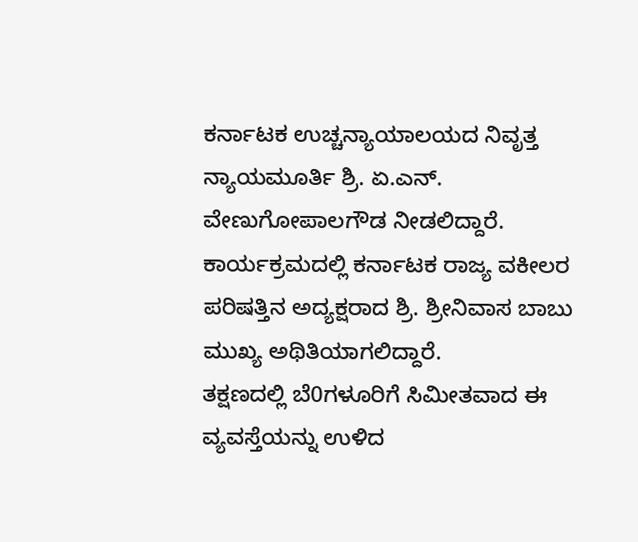ಕರ್ನಾಟಕ ಉಚ್ಚನ್ಯಾಯಾಲಯದ ನಿವೃತ್ತ ನ್ಯಾಯಮೂರ್ತಿ ಶ್ರಿ. ಏ.ಎನ್. ವೇಣುಗೋಪಾಲಗೌಡ ನೀಡಲಿದ್ದಾರೆ. ಕಾರ್ಯಕ್ರಮದಲ್ಲಿ ಕರ್ನಾಟಕ ರಾಜ್ಯ ವಕೀಲರ ಪರಿಷತ್ತಿನ ಅದ್ಯಕ್ಷರಾದ ಶ್ರಿ. ಶ್ರೀನಿವಾಸ ಬಾಬು ಮುಖ್ಯ ಅಥಿತಿಯಾಗಲಿದ್ದಾರೆ.
ತಕ್ಷಣದಲ್ಲಿ ಬೆ0ಗಳೂರಿಗೆ ಸಿಮೀತವಾದ ಈ ವ್ಯವಸ್ತೆಯನ್ನು ಉಳಿದ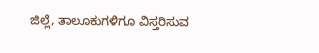ಜಿಲ್ಲೆ, ತಾಲೂಕುಗಳಿಗೂ ವಿಸ್ತರಿಸುವ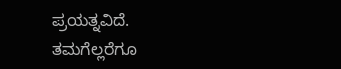ಪ್ರಯತ್ನವಿದೆ.
ತಮಗೆಲ್ಲರೆಗೂ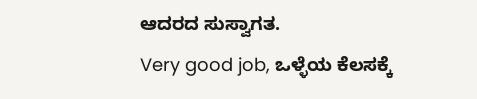ಆದರದ ಸುಸ್ವಾಗತ.
Very good job, ಒಳ್ಳೆಯ ಕೆಲಸಕ್ಕೆ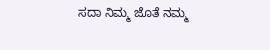ಸದಾ ನಿಮ್ಮ ಜೊತೆ ನಮ್ಮ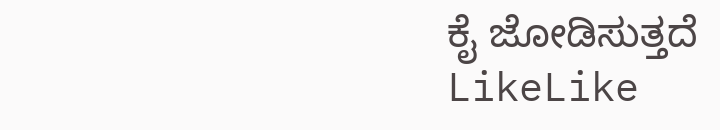ಕೈ ಜೋಡಿಸುತ್ತದೆ
LikeLike